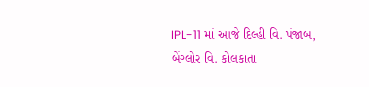IPL-11 માં આજે દિલ્હી વિ. પંજાબ, બેંગ્લોર વિ. કોલકાતા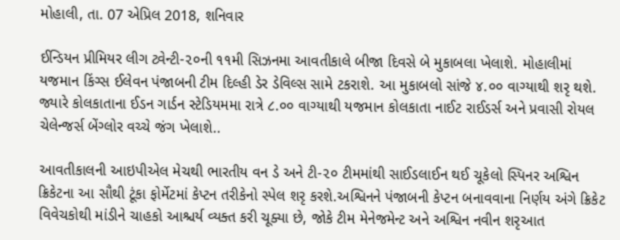મોહાલી, તા. 07 એપ્રિલ 2018, શનિવાર

ઈન્ડિયન પ્રીમિયર લીગ ટ્વેન્ટી-૨૦ની ૧૧મી સિઝનમા આવતીકાલે બીજા દિવસે બે મુકાબલા ખેલાશે. મોહાલીમાં યજમાન કિંગ્સ ઈલેવન પંજાબની ટીમ દિલ્હી ડેર ડેવિલ્સ સામે ટકરાશે. આ મુકાબલો સાંજે ૪.૦૦ વાગ્યાથી શરૃ થશે. જ્યારે કોલકાતાના ઈડન ગાર્ડન સ્ટેડિયમમા રાત્રે ૮.૦૦ વાગ્યાથી યજમાન કોલકાતા નાઈટ રાઈડર્સ અને પ્રવાસી રોયલ ચેલેન્જર્સ બેંગ્લોર વચ્ચે જંગ ખેલાશે..

આવતીકાલની આઇપીએલ મેચથી ભારતીય વન ડે અને ટી-૨૦ ટીમમાંથી સાઈડલાઈન થઈ ચૂકેલો સ્પિનર અશ્વિન ક્રિકેટના આ સૌથી ટૂંકા ફોર્મેટમાં કેપ્ટન તરીકેનો સ્પેલ શરૃ કરશે.અશ્વિનને પંજાબની કેપ્ટન બનાવવાના નિર્ણય અંગે ક્રિકેટ વિવેચકોથી માંડીને ચાહકો આશ્ચર્ય વ્યક્ત કરી ચૂક્યા છે, જોકે ટીમ મેનેજમેન્ટ અને અશ્વિન નવીન શરૃઆત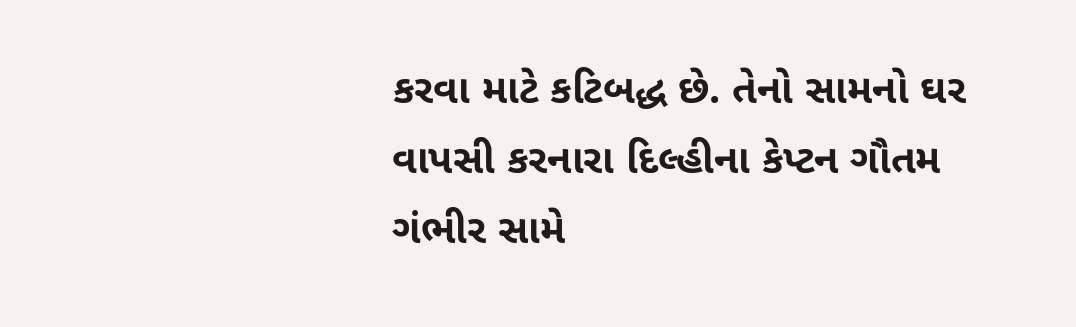કરવા માટે કટિબદ્ધ છે. તેનો સામનો ઘર વાપસી કરનારા દિલ્હીના કેપ્ટન ગૌતમ ગંભીર સામે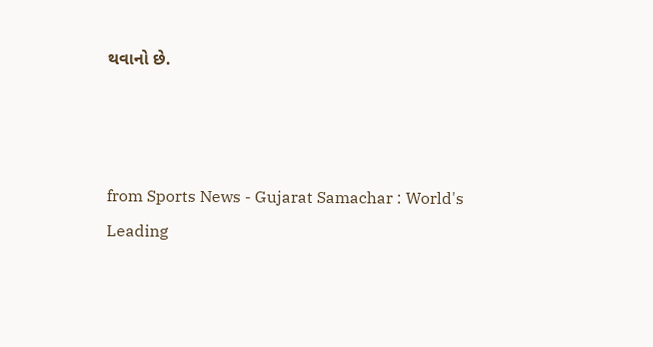થવાનો છે.



from Sports News - Gujarat Samachar : World's Leading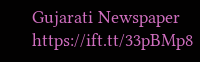Gujarati Newspaper https://ift.tt/33pBMp8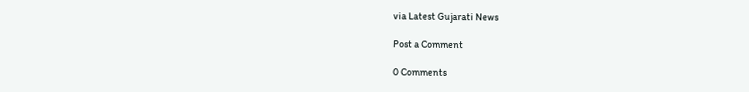via Latest Gujarati News

Post a Comment

0 Comments